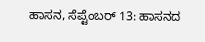ಹಾಸನ, ಸೆಪ್ಟೆಂಬರ್ 13: ಹಾಸನದ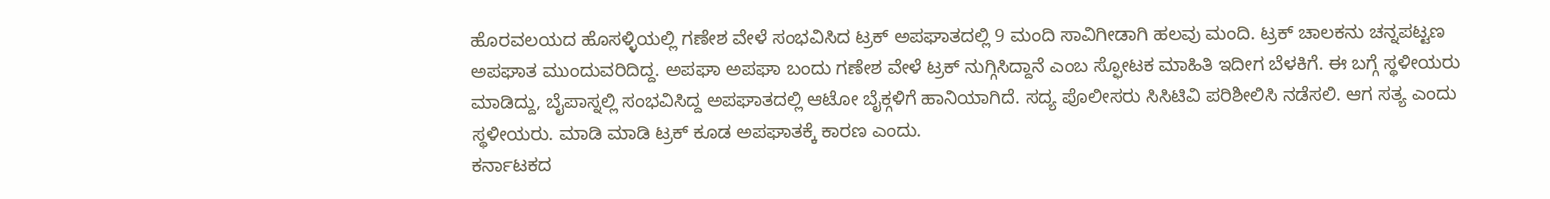ಹೊರವಲಯದ ಹೊಸಳ್ಳಿಯಲ್ಲಿ ಗಣೇಶ ವೇಳೆ ಸಂಭವಿಸಿದ ಟ್ರಕ್ ಅಪಘಾತದಲ್ಲಿ 9 ಮಂದಿ ಸಾವಿಗೀಡಾಗಿ ಹಲವು ಮಂದಿ. ಟ್ರಕ್ ಚಾಲಕನು ಚನ್ನಪಟ್ಟಣ ಅಪಘಾತ ಮುಂದುವರಿದಿದ್ದ. ಅಪಘಾ ಅಪಘಾ ಬಂದು ಗಣೇಶ ವೇಳೆ ಟ್ರಕ್ ನುಗ್ಗಿಸಿದ್ದಾನೆ ಎಂಬ ಸ್ಫೋಟಕ ಮಾಹಿತಿ ಇದೀಗ ಬೆಳಕಿಗೆ. ಈ ಬಗ್ಗೆ ಸ್ಥಳೀಯರು ಮಾಡಿದ್ದು, ಬೈಪಾಸ್ನಲ್ಲಿ ಸಂಭವಿಸಿದ್ದ ಅಪಘಾತದಲ್ಲಿ ಆಟೋ ಬೈಕ್ಗಳಿಗೆ ಹಾನಿಯಾಗಿದೆ. ಸದ್ಯ ಪೊಲೀಸರು ಸಿಸಿಟಿವಿ ಪರಿಶೀಲಿಸಿ ನಡೆಸಲಿ. ಆಗ ಸತ್ಯ ಎಂದು ಸ್ಥಳೀಯರು. ಮಾಡಿ ಮಾಡಿ ಟ್ರಕ್ ಕೂಡ ಅಪಘಾತಕ್ಕೆ ಕಾರಣ ಎಂದು.
ಕರ್ನಾಟಕದ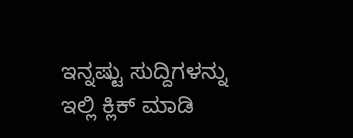ಇನ್ನಷ್ಟು ಸುದ್ದಿಗಳನ್ನು ಇಲ್ಲಿ ಕ್ಲಿಕ್ ಮಾಡಿ